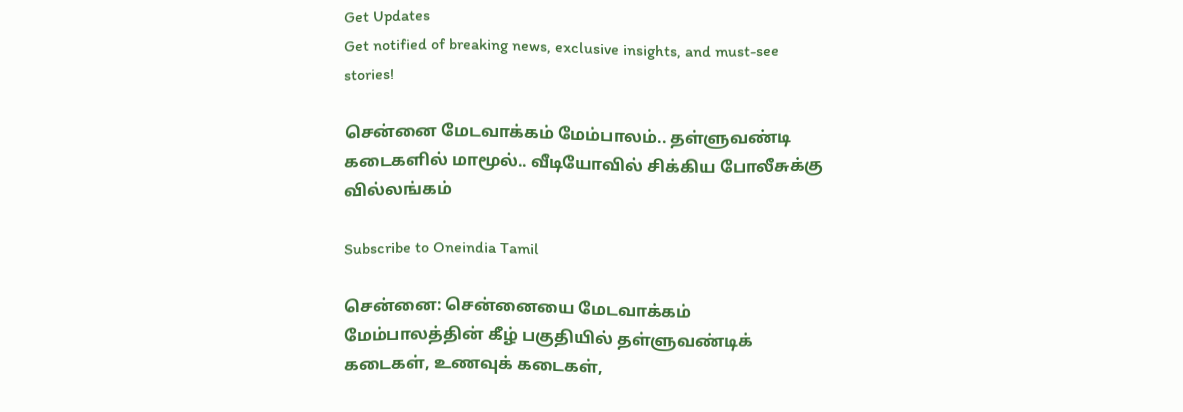Get Updates
Get notified of breaking news, exclusive insights, and must-see stories!

சென்னை மேடவாக்கம் மேம்பாலம்.. தள்ளுவண்டி கடைகளில் மாமூல்.. வீடியோவில் சிக்கிய போலீசுக்கு வில்லங்கம்

Subscribe to Oneindia Tamil

சென்னை: சென்னையை மேடவாக்கம் மேம்பாலத்தின் கீழ் பகுதியில் தள்ளுவண்டிக் கடைகள், உணவுக் கடைகள்,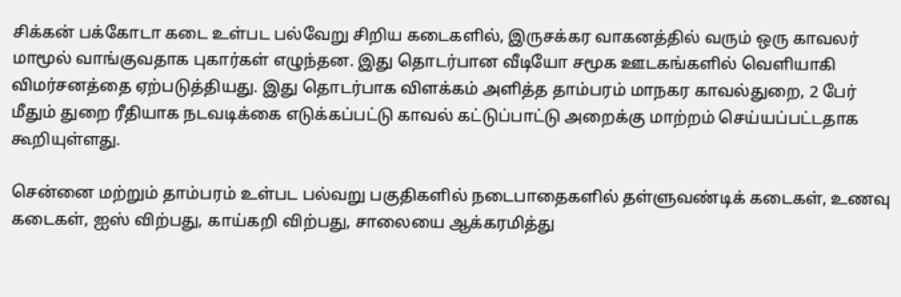சிக்கன் பக்கோடா கடை உள்பட பல்வேறு சிறிய கடைகளில், இருசக்கர வாகனத்தில் வரும் ஒரு காவலர் மாமூல் வாங்குவதாக புகார்கள் எழுந்தன. இது தொடர்பான வீடியோ சமூக ஊடகங்களில் வெளியாகி விமர்சனத்தை ஏற்படுத்தியது. இது தொடர்பாக விளக்கம் அளித்த தாம்பரம் மாநகர காவல்துறை, 2 பேர் மீதும் துறை ரீதியாக நடவடிக்கை எடுக்கப்பட்டு காவல் கட்டுப்பாட்டு அறைக்கு மாற்றம் செய்யப்பட்டதாக கூறியுள்ளது.

சென்னை மற்றும் தாம்பரம் உள்பட பல்வறு பகுதிகளில் நடைபாதைகளில் தள்ளுவண்டிக் கடைகள், உணவு கடைகள், ஐஸ் விற்பது, காய்கறி விற்பது, சாலையை ஆக்கரமித்து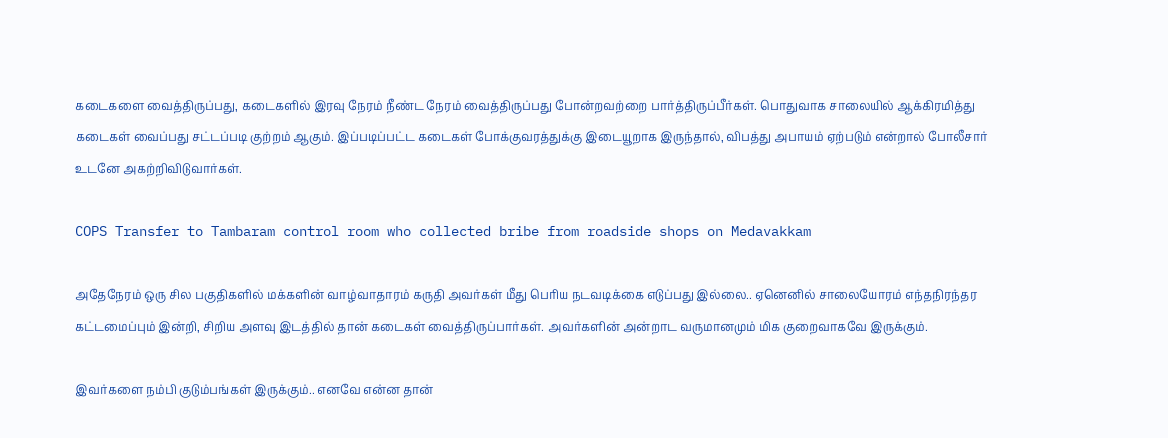கடைகளை வைத்திருப்பது, கடைகளில் இரவு நேரம் நீண்ட நேரம் வைத்திருப்பது போன்றவற்றை பார்த்திருப்பீர்கள். பொதுவாக சாலையில் ஆக்கிரமித்து கடைகள் வைப்பது சட்டப்படி குற்றம் ஆகும். இப்படிப்பட்ட கடைகள் போக்குவரத்துக்கு இடையூறாக இருந்தால், விபத்து அபாயம் ஏற்படும் என்றால் போலீசார் உடனே அகற்றிவிடுவார்கள்.

COPS Transfer to Tambaram control room who collected bribe from roadside shops on Medavakkam

அதேநேரம் ஒரு சில பகுதிகளில் மக்களின் வாழ்வாதாரம் கருதி அவர்கள் மீது பெரிய நடவடிக்கை எடுப்பது இல்லை.. ஏனெனில் சாலையோரம் எந்தநிரந்தர கட்டமைப்பும் இன்றி, சிறிய அளவு இடத்தில் தான் கடைகள் வைத்திருப்பார்கள். அவர்களின் அன்றாட வருமானமும் மிக குறைவாகவே இருக்கும்.

இவர்களை நம்பி குடும்பங்கள் இருக்கும்.. எனவே என்ன தான்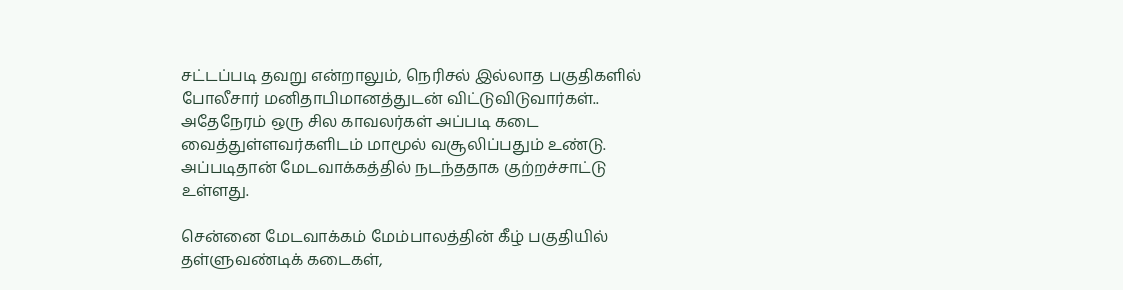சட்டப்படி தவறு என்றாலும், நெரிசல் இல்லாத பகுதிகளில் போலீசார் மனிதாபிமானத்துடன் விட்டுவிடுவார்கள்.. அதேநேரம் ஒரு சில காவலர்கள் அப்படி கடை வைத்துள்ளவர்களிடம் மாமூல் வசூலிப்பதும் உண்டு. அப்படிதான் மேடவாக்கத்தில் நடந்ததாக குற்றச்சாட்டு உள்ளது.

சென்னை மேடவாக்கம் மேம்பாலத்தின் கீழ் பகுதியில் தள்ளுவண்டிக் கடைகள்,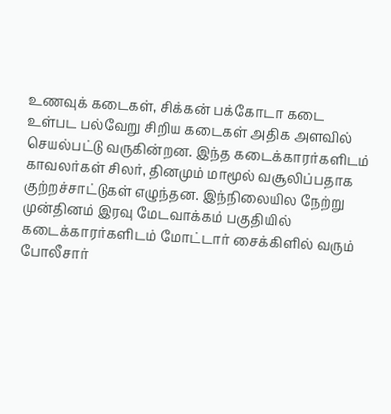உணவுக் கடைகள், சிக்கன் பக்கோடா கடை உள்பட பல்வேறு சிறிய கடைகள் அதிக அளவில் செயல்பட்டு வருகின்றன. இந்த கடைக்காரர்களிடம் காவலர்கள் சிலர், தினமும் மாமூல் வசூலிப்பதாக குற்றச்சாட்டுகள் எழுந்தன. இந்நிலையில நேற்று முன்தினம் இரவு மேடவாக்கம் பகுதியில் கடைக்காரர்களிடம் மோட்டார் சைக்கிளில் வரும் போலீசார்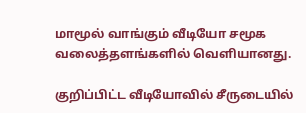மாமூல் வாங்கும் வீடியோ சமூக வலைத்தளங்களில் வெளியானது.

குறிப்பிட்ட வீடியோவில் சீருடையில்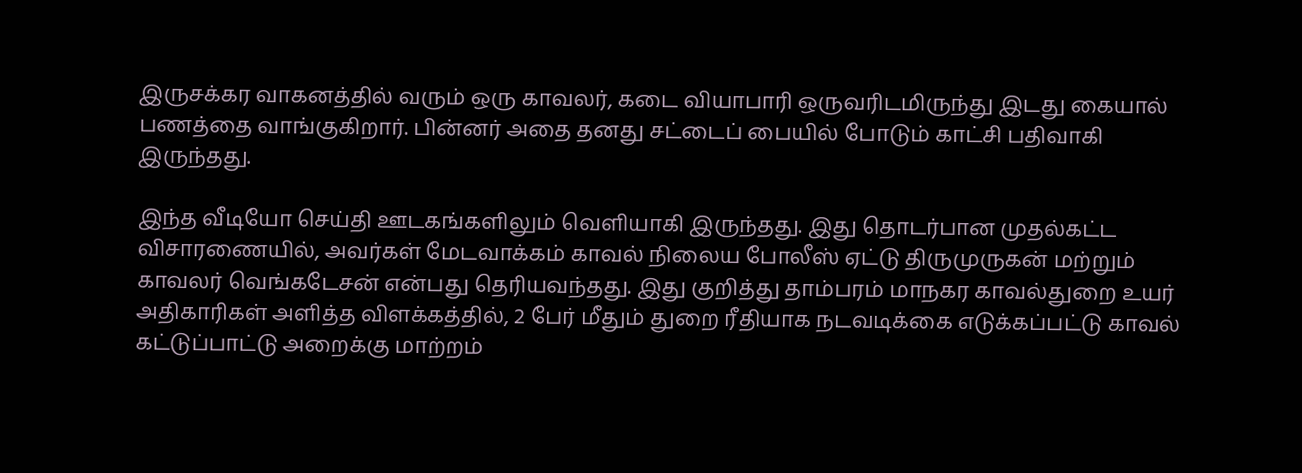இருசக்கர வாகனத்தில் வரும் ஒரு காவலர், கடை வியாபாரி ஒருவரிடமிருந்து இடது கையால் பணத்தை வாங்குகிறார். பின்னர் அதை தனது சட்டைப் பையில் போடும் காட்சி பதிவாகி இருந்தது.

இந்த வீடியோ செய்தி ஊடகங்களிலும் வெளியாகி இருந்தது. இது தொடர்பான முதல்கட்ட விசாரணையில், அவர்கள் மேடவாக்கம் காவல் நிலைய போலீஸ் ஏட்டு திருமுருகன் மற்றும் காவலர் வெங்கடேசன் என்பது தெரியவந்தது. இது குறித்து தாம்பரம் மாநகர காவல்துறை உயர் அதிகாரிகள் அளித்த விளக்கத்தில், 2 பேர் மீதும் துறை ரீதியாக நடவடிக்கை எடுக்கப்பட்டு காவல் கட்டுப்பாட்டு அறைக்கு மாற்றம்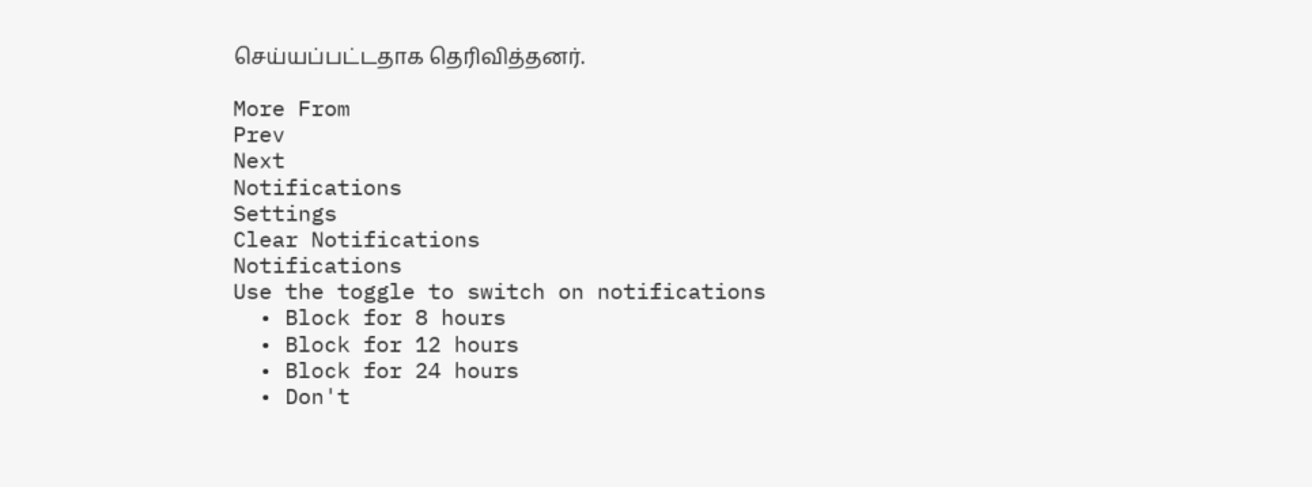செய்யப்பட்டதாக தெரிவித்தனர்.

More From
Prev
Next
Notifications
Settings
Clear Notifications
Notifications
Use the toggle to switch on notifications
  • Block for 8 hours
  • Block for 12 hours
  • Block for 24 hours
  • Don't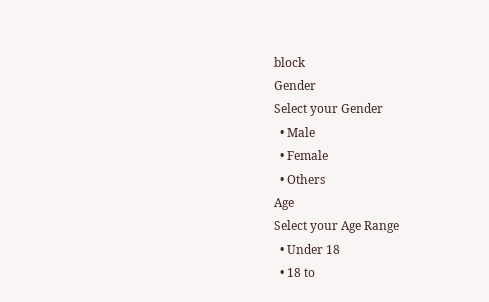block
Gender
Select your Gender
  • Male
  • Female
  • Others
Age
Select your Age Range
  • Under 18
  • 18 to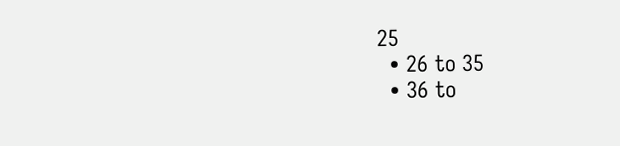25
  • 26 to 35
  • 36 to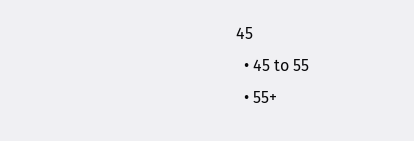45
  • 45 to 55
  • 55+